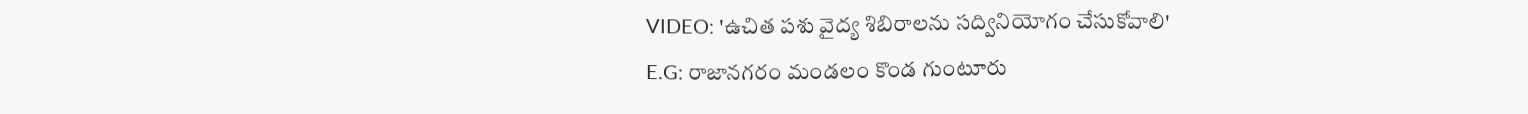VIDEO: 'ఉచిత పశు వైద్య శిబిరాలను సద్వినియోగం చేసుకోవాలి'
E.G: రాజానగరం మండలం కొండ గుంటూరు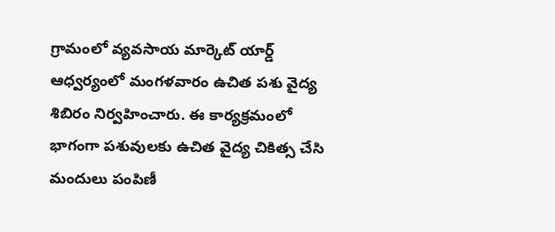గ్రామంలో వ్యవసాయ మార్కెట్ యార్డ్ ఆధ్వర్యంలో మంగళవారం ఉచిత పశు వైద్య శిబిరం నిర్వహించారు. ఈ కార్యక్రమంలో భాగంగా పశువులకు ఉచిత వైద్య చికిత్స చేసి మందులు పంపిణీ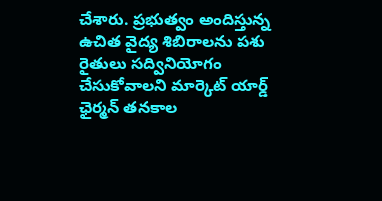చేశారు. ప్రభుత్వం అందిస్తున్న ఉచిత వైద్య శిబిరాలను పశు రైతులు సద్వినియోగం చేసుకోవాలని మార్కెట్ యార్డ్ ఛైర్మన్ తనకాల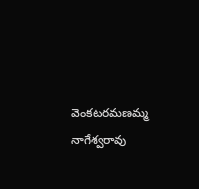వెంకటరమణమ్మ నాగేశ్వరావు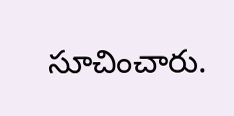సూచించారు.